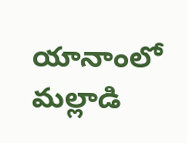యానాంలో మల్లాడి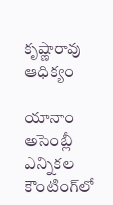కృష్ణారావు ఆధిక్యం

యానాం అసెంబ్లీ ఎన్నికల కౌంటింగ్‌లో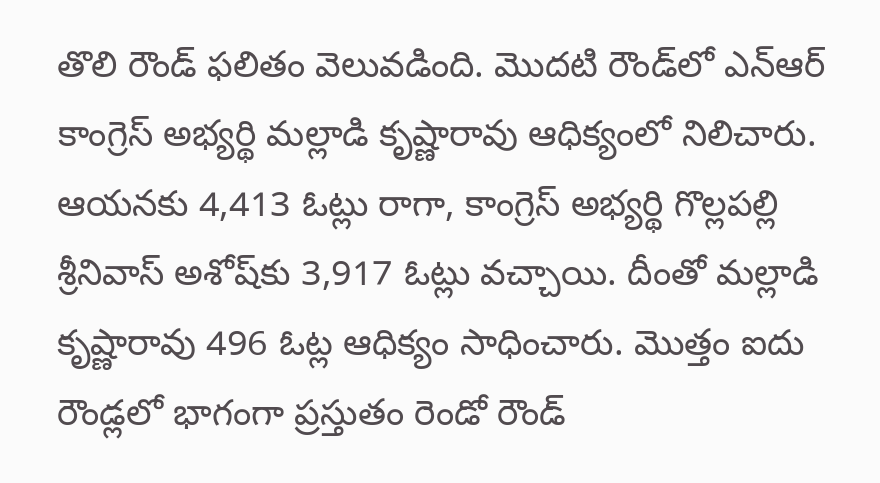తొలి రౌండ్ ఫలితం వెలువడింది. మొదటి రౌండ్‌లో ఎన్‌ఆర్ కాంగ్రెస్ అభ్యర్థి మల్లాడి కృష్ణారావు ఆధిక్యంలో నిలిచారు. ఆయనకు 4,413 ఓట్లు రాగా, కాంగ్రెస్ అభ్యర్థి గొల్లపల్లి శ్రీనివాస్ అశోష్‌కు 3,917 ఓట్లు వచ్చాయి. దీంతో మల్లాడి కృష్ణారావు 496 ఓట్ల ఆధిక్యం సాధించారు. మొత్తం ఐదు రౌండ్లలో భాగంగా ప్రస్తుతం రెండో రౌండ్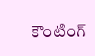కౌంటింగ్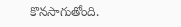కొనసాగుతోంది.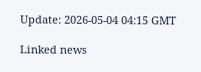Update: 2026-05-04 04:15 GMT

Linked news